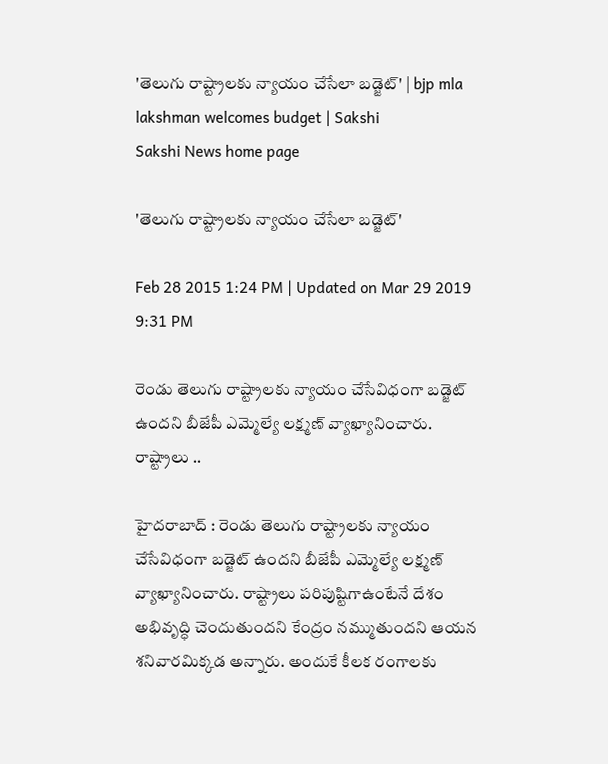'తెలుగు రాష్ట్రాలకు న్యాయం చేసేలా బడ్జెట్' | bjp mla lakshman welcomes budget | Sakshi
Sakshi News home page

'తెలుగు రాష్ట్రాలకు న్యాయం చేసేలా బడ్జెట్'

Feb 28 2015 1:24 PM | Updated on Mar 29 2019 9:31 PM

రెండు తెలుగు రాష్ట్రాలకు న్యాయం చేసేవిధంగా బడ్జెట్ ఉందని బీజేపీ ఎమ్మెల్యే లక్ష్మణ్ వ్యాఖ్యానించారు. రాష్ట్రాలు ..

హైదరాబాద్ : రెండు తెలుగు రాష్ట్రాలకు న్యాయం చేసేవిధంగా బడ్జెట్ ఉందని బీజేపీ ఎమ్మెల్యే లక్ష్మణ్ వ్యాఖ్యానించారు. రాష్ట్రాలు పరిపుష్టిగాఉంటేనే దేశం అభివృద్ధి చెందుతుందని కేంద్రం నమ్ముతుందని ఆయన శనివారమిక్కడ అన్నారు. అందుకే కీలక రంగాలకు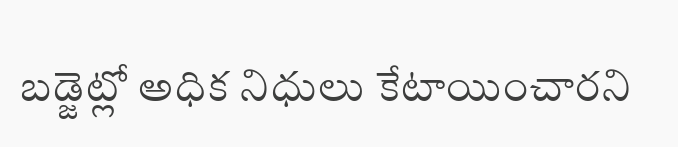బడ్జెట్లో అధిక నిధులు కేటాయించారని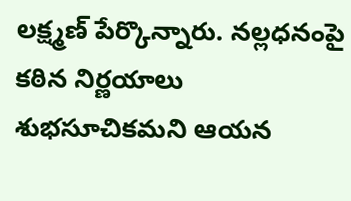లక్ష్మణ్ పేర్కొన్నారు. నల్లధనంపై కఠిన నిర్ణయాలు శుభసూచికమని ఆయన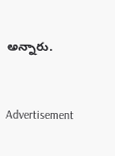అన్నారు.



Advertisement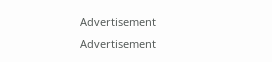Advertisement
Advertisement